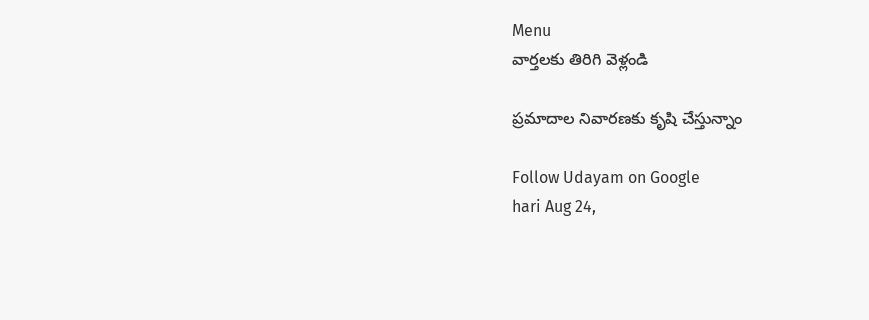Menu
వార్తలకు తిరిగి వెళ్లండి

ప్రమాదాల నివారణకు కృషి చేస్తున్నాం

Follow Udayam on Google
hari Aug 24,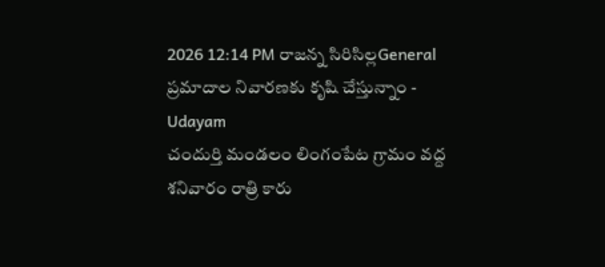2026 12:14 PM రాజన్న సిరిసిల్లGeneral
ప్రమాదాల నివారణకు కృషి చేస్తున్నాం - Udayam
చందుర్తి మండలం లింగంపేట గ్రామం వద్ద శనివారం రాత్రి కారు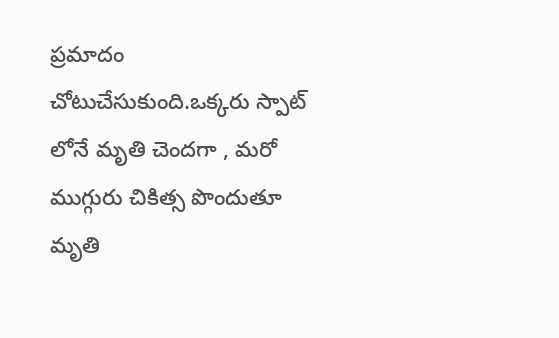ప్రమాదం చోటుచేసుకుంది.ఒక్కరు స్పాట్ లోనే మృతి చెందగా , మరో ముగ్గురు చికిత్స పొందుతూ మృతి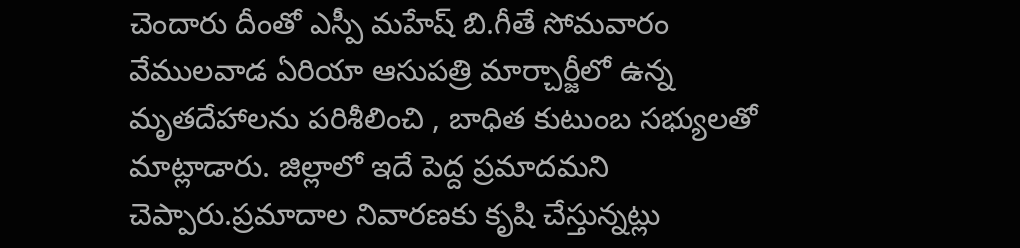చెందారు దీంతో ఎస్పీ మహేష్ బి.గీతే సోమవారం వేములవాడ ఏరియా ఆసుపత్రి మార్చార్జీలో ఉన్న మృతదేహాలను పరిశీలించి , బాధిత కుటుంబ సభ్యులతో మాట్లాడారు. జిల్లాలో ఇదే పెద్ద ప్రమాదమని చెప్పారు.ప్రమాదాల నివారణకు కృషి చేస్తున్నట్లు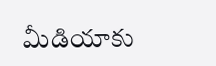మీడియాకు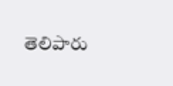తెలిపారు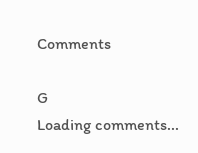Comments

G
Loading comments...